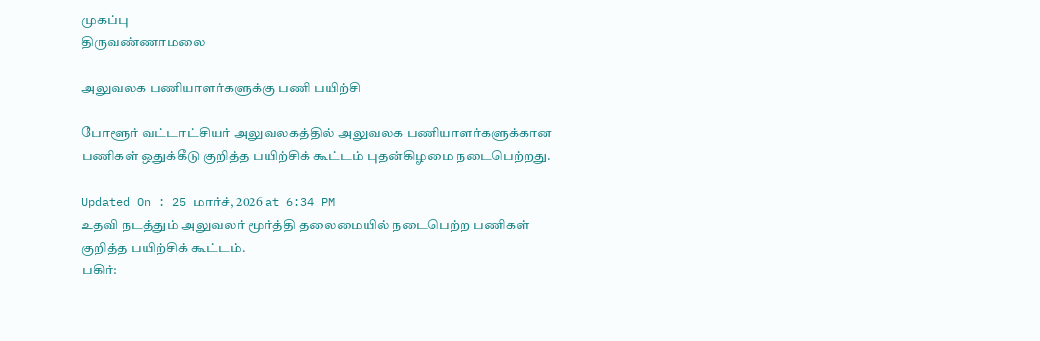முகப்பு
திருவண்ணாமலை

அலுவலக பணியாளர்களுக்கு பணி பயிற்சி

போளூர் வட்டாட்சியர் அலுவலகத்தில் அலுவலக பணியாளர்களுக்கான பணிகள் ஒதுக்கீடு குறித்த பயிற்சிக் கூட்டம் புதன்கிழமை நடைபெற்றது.

Updated On : 25 மார்ச், 2026 at 6:34 PM
உதவி நடத்தும் அலுவலர் மூர்த்தி தலைமையில் நடைபெற்ற பணிகள் குறித்த பயிற்சிக் கூட்டம்.
பகிர்: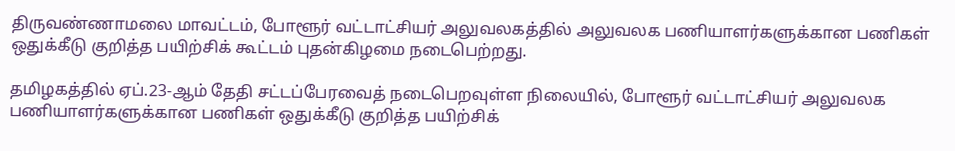திருவண்ணாமலை மாவட்டம், போளூர் வட்டாட்சியர் அலுவலகத்தில் அலுவலக பணியாளர்களுக்கான பணிகள் ஒதுக்கீடு குறித்த பயிற்சிக் கூட்டம் புதன்கிழமை நடைபெற்றது.

தமிழகத்தில் ஏப்.23-ஆம் தேதி சட்டப்பேரவைத் நடைபெறவுள்ள நிலையில், போளூர் வட்டாட்சியர் அலுவலக பணியாளர்களுக்கான பணிகள் ஒதுக்கீடு குறித்த பயிற்சிக்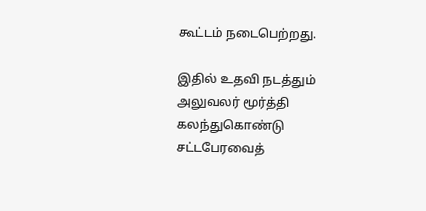கூட்டம் நடைபெற்றது.

இதில் உதவி நடத்தும் அலுவலர் மூர்த்தி கலந்துகொண்டு சட்டபேரவைத்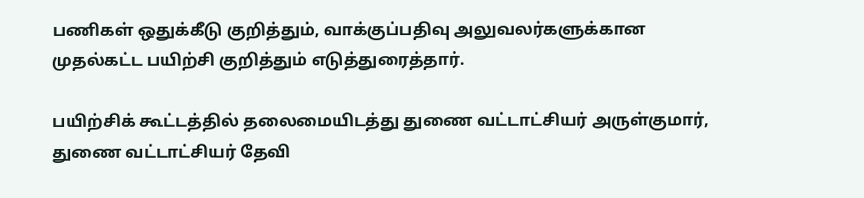பணிகள் ஒதுக்கீடு குறித்தும், வாக்குப்பதிவு அலுவலர்களுக்கான முதல்கட்ட பயிற்சி குறித்தும் எடுத்துரைத்தார்.

பயிற்சிக் கூட்டத்தில் தலைமையிடத்து துணை வட்டாட்சியர் அருள்குமார், துணை வட்டாட்சியர் தேவி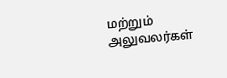மற்றும் அலுவலர்கள்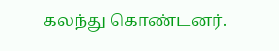கலந்து கொண்டனர்.